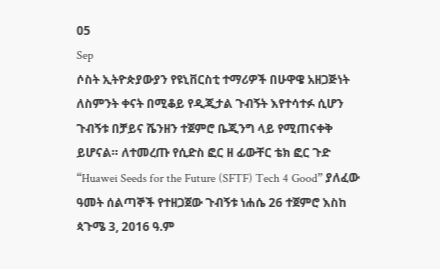05
Sep
ሶስት ኢትዮጵያውያን የዩኒቨርስቲ ተማሪዎች በሁዋዌ አዘጋጅነት ለስምንት ቀናት በሚቆይ የዲጂታል ጉብኝት እየተሳተፉ ሲሆን ጉብኝቱ በቻይና ሼንዘን ተጀምሮ ቤጂንግ ላይ የሚጠናቀቅ ይሆናል። ለተመረጡ የሲድስ ፎር ዘ ፊውቸር ቴክ ፎር ጉድ “Huawei Seeds for the Future (SFTF) Tech 4 Good” ያለፈው ዓመት ሰልጣኞች የተዘጋጀው ጉብኝቱ ነሐሴ 26 ተጀምሮ እስከ ጳጉሜ 3, 2016 ዓ.ም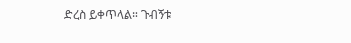ድረስ ይቀጥላል። ጉብኝቱ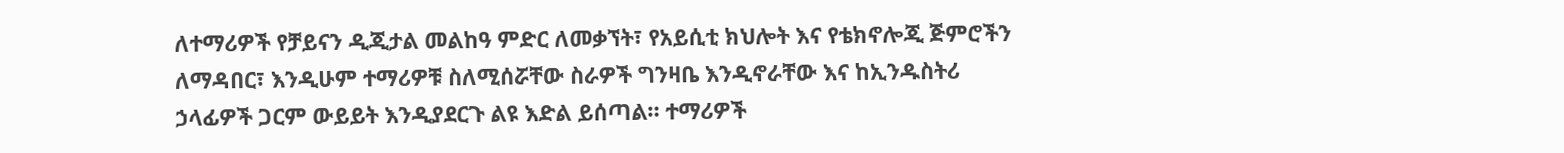ለተማሪዎች የቻይናን ዲጂታል መልከዓ ምድር ለመቃኘት፣ የአይሲቲ ክህሎት እና የቴክኖሎጂ ጅምሮችን ለማዳበር፣ እንዲሁም ተማሪዎቹ ስለሚሰሯቸው ስራዎች ግንዛቤ እንዲኖራቸው እና ከኢንዱስትሪ ኃላፊዎች ጋርም ውይይት እንዲያደርጉ ልዩ እድል ይሰጣል። ተማሪዎች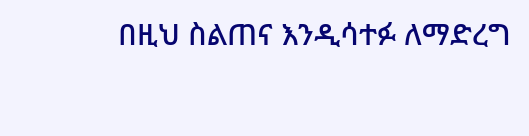በዚህ ስልጠና እንዲሳተፉ ለማድረግ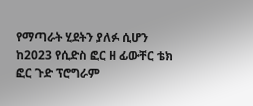የማጣራት ሂደትን ያለፉ ሲሆን ከ2023 የሲድስ ፎር ዘ ፊውቸር ቴክ ፎር ጉድ ፕሮግራም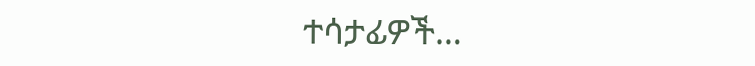ተሳታፊዎች…